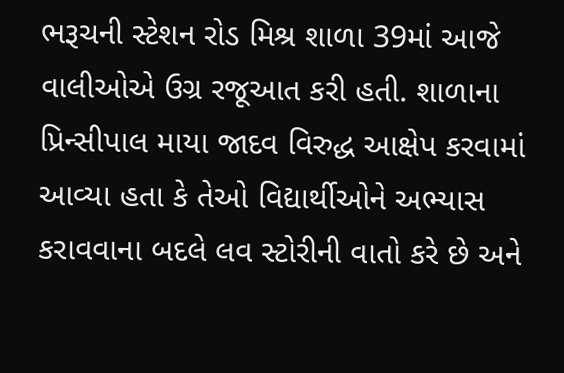ભરૂચની સ્ટેશન રોડ મિશ્ર શાળા 39માં આજે વાલીઓએ ઉગ્ર રજૂઆત કરી હતી. શાળાના પ્રિન્સીપાલ માયા જાદવ વિરુદ્ધ આક્ષેપ કરવામાં આવ્યા હતા કે તેઓ વિદ્યાર્થીઓને અભ્યાસ કરાવવાના બદલે લવ સ્ટોરીની વાતો કરે છે અને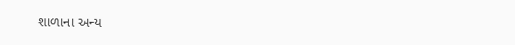શાળાના અન્ય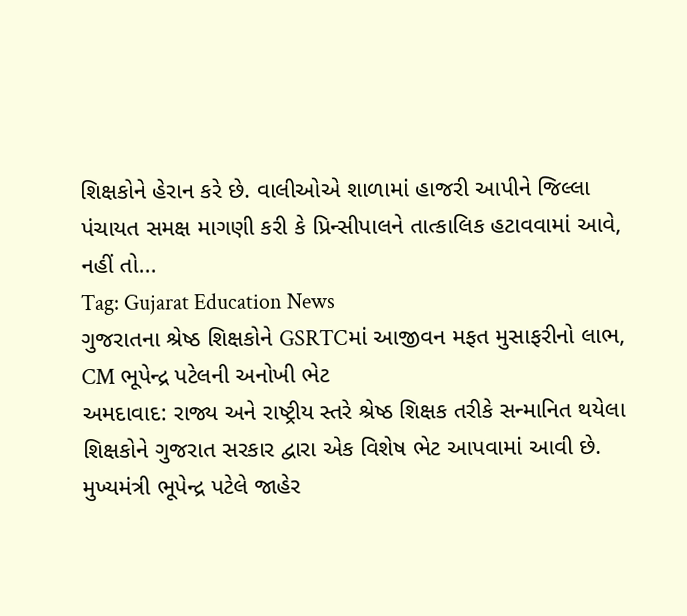શિક્ષકોને હેરાન કરે છે. વાલીઓએ શાળામાં હાજરી આપીને જિલ્લા પંચાયત સમક્ષ માગણી કરી કે પ્રિન્સીપાલને તાત્કાલિક હટાવવામાં આવે, નહીં તો...
Tag: Gujarat Education News
ગુજરાતના શ્રેષ્ઠ શિક્ષકોને GSRTCમાં આજીવન મફત મુસાફરીનો લાભ, CM ભૂપેન્દ્ર પટેલની અનોખી ભેટ
અમદાવાદ: રાજ્ય અને રાષ્ટ્રીય સ્તરે શ્રેષ્ઠ શિક્ષક તરીકે સન્માનિત થયેલા શિક્ષકોને ગુજરાત સરકાર દ્વારા એક વિશેષ ભેટ આપવામાં આવી છે. મુખ્યમંત્રી ભૂપેન્દ્ર પટેલે જાહેર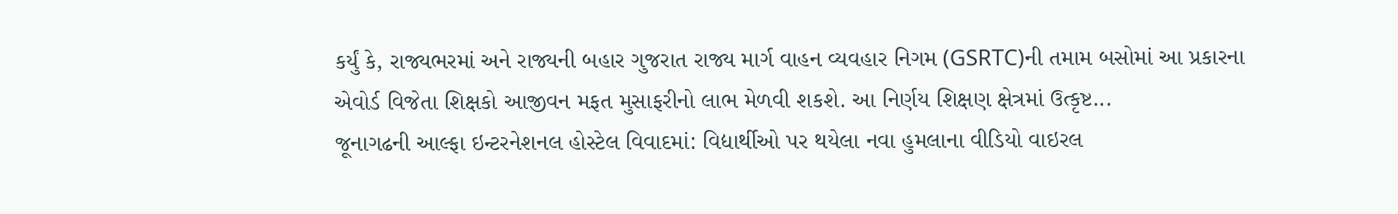કર્યું કે, રાજ્યભરમાં અને રાજ્યની બહાર ગુજરાત રાજ્ય માર્ગ વાહન વ્યવહાર નિગમ (GSRTC)ની તમામ બસોમાં આ પ્રકારના એવોર્ડ વિજેતા શિક્ષકો આજીવન મફત મુસાફરીનો લાભ મેળવી શકશે. આ નિર્ણય શિક્ષણ ક્ષેત્રમાં ઉત્કૃષ્ટ...
જૂનાગઢની આલ્ફા ઇન્ટરનેશનલ હોસ્ટેલ વિવાદમાં: વિદ્યાર્થીઓ પર થયેલા નવા હુમલાના વીડિયો વાઇરલ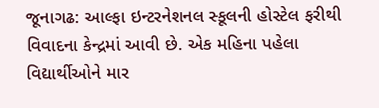જૂનાગઢ: આલ્ફા ઇન્ટરનેશનલ સ્કૂલની હોસ્ટેલ ફરીથી વિવાદના કેન્દ્રમાં આવી છે. એક મહિના પહેલા વિદ્યાર્થીઓને માર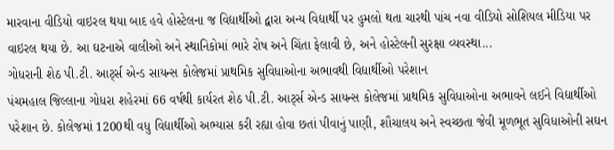મારવાના વીડિયો વાઇરલ થયા બાદ હવે હોસ્ટેલના જ વિદ્યાર્થીઓ દ્વારા અન્ય વિદ્યાર્થી પર હુમલો થતા ચારથી પાંચ નવા વીડિયો સોશિયલ મીડિયા પર વાઇરલ થયા છે. આ ઘટનાએ વાલીઓ અને સ્થાનિકોમાં ભારે રોષ અને ચિંતા ફેલાવી છે, અને હોસ્ટેલની સુરક્ષા વ્યવસ્થા...
ગોધરાની શેઠ પી.ટી. આર્ટ્સ એન્ડ સાયન્સ કોલેજમાં પ્રાથમિક સુવિધાઓના અભાવથી વિદ્યાર્થીઓ પરેશાન
પંચમહાલ જિલ્લાના ગોધરા શહેરમાં 66 વર્ષથી કાર્યરત શેઠ પી.ટી. આર્ટ્સ એન્ડ સાયન્સ કોલેજમાં પ્રાથમિક સુવિધાઓના અભાવને લઈને વિદ્યાર્થીઓ પરેશાન છે. કોલેજમાં 1200થી વધુ વિદ્યાર્થીઓ અભ્યાસ કરી રહ્યા હોવા છતાં પીવાનું પાણી, શૌચાલય અને સ્વચ્છતા જેવી મૂળભૂત સુવિધાઓની સઘન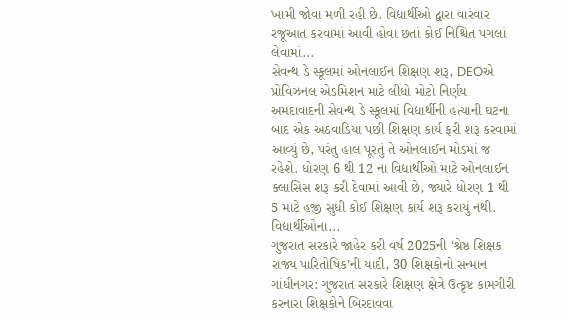ખામી જોવા મળી રહી છે. વિદ્યાર્થીઓ દ્વારા વારંવાર રજૂઆત કરવામાં આવી હોવા છતાં કોઈ નિશ્ચિત પગલાં લેવામાં...
સેવન્થ ડે સ્કૂલમાં ઓનલાઈન શિક્ષણ શરૂ, DEOએ પ્રોવિઝનલ એડમિશન માટે લીધો મોટો નિર્ણય
અમદાવાદની સેવન્થ ડે સ્કૂલમાં વિદ્યાર્થીની હત્યાની ઘટના બાદ એક અઠવાડિયા પછી શિક્ષણ કાર્ય ફરી શરૂ કરવામાં આવ્યું છે, પરંતુ હાલ પૂરતું તે ઓનલાઈન મોડમાં જ રહેશે. ધોરણ 6 થી 12 ના વિદ્યાર્થીઓ માટે ઓનલાઈન ક્લાસિસ શરૂ કરી દેવામાં આવી છે, જ્યારે ધોરણ 1 થી 5 માટે હજી સુધી કોઈ શિક્ષણ કાર્ય શરૂ કરાયું નથી. વિદ્યાર્થીઓના...
ગુજરાત સરકારે જાહેર કરી વર્ષ 2025ની ‘શ્રેષ્ઠ શિક્ષક રાજ્ય પારિતોષિક’ની યાદી, 30 શિક્ષકોનો સન્માન
ગાંધીનગર: ગુજરાત સરકારે શિક્ષણ ક્ષેત્રે ઉત્કૃષ્ટ કામગીરી કરનારા શિક્ષકોને બિરદાવવા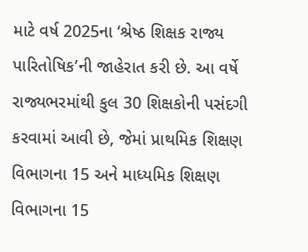માટે વર્ષ 2025ના ‘શ્રેષ્ઠ શિક્ષક રાજ્ય પારિતોષિક’ની જાહેરાત કરી છે. આ વર્ષે રાજ્યભરમાંથી કુલ 30 શિક્ષકોની પસંદગી કરવામાં આવી છે, જેમાં પ્રાથમિક શિક્ષણ વિભાગના 15 અને માધ્યમિક શિક્ષણ વિભાગના 15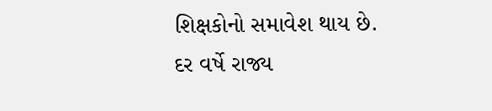શિક્ષકોનો સમાવેશ થાય છે. દર વર્ષે રાજ્ય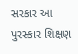સરકાર આ પુરસ્કાર શિક્ષણ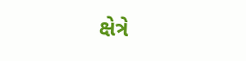ક્ષેત્રે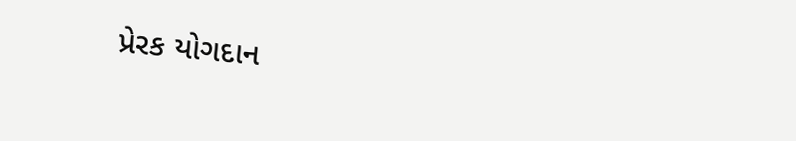પ્રેરક યોગદાન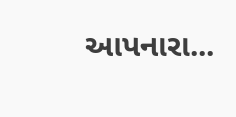આપનારા...